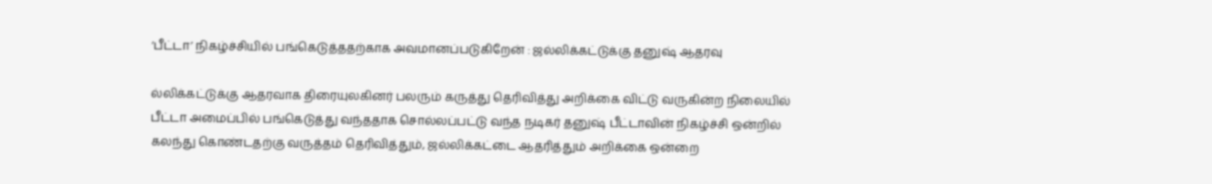‘பீட்டா’ நிகழ்ச்சியில் பங்கெடுத்ததற்காக அவமானப்படுகிறேன் : ஜல்லிக்கட்டுக்கு தனுஷ் ஆதரவு

ல்லிக்கட்டுக்கு ஆதரவாக திரையுலகினர் பலரும் கருத்து தெரிவித்து அறிக்கை விட்டு வருகின்ற நிலையில் பீட்டா அமைப்பில் பங்கெடுத்து வந்ததாக சொல்லப்பட்டு வந்த நடிகர் தனுஷ் பீட்டாவின் நிகழ்ச்சி ஒன்றில் கலந்து கொண்டதற்கு வருத்தம் தெரிவித்தும், ஜல்லிக்கட்டை ஆதரித்தும் அறிக்கை ஒன்றை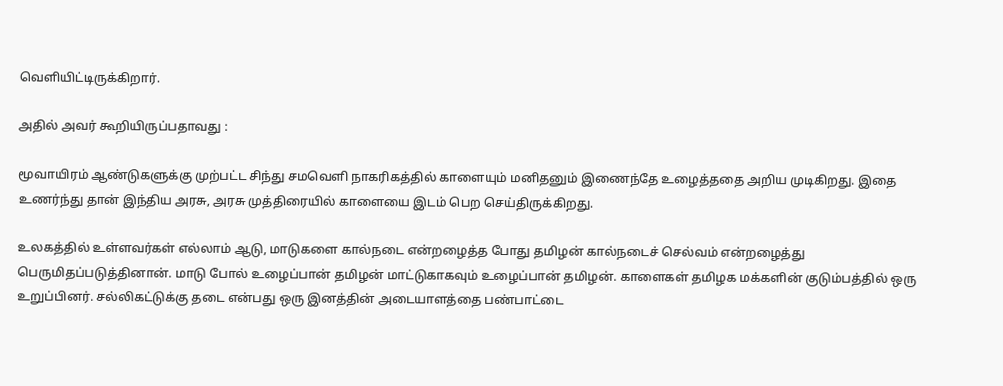வெளியிட்டிருக்கிறார்.

அதில் அவர் கூறியிருப்பதாவது :

மூவாயிரம் ஆண்டுகளுக்கு முற்பட்ட சிந்து சமவெளி நாகரிகத்தில் காளையும் மனிதனும் இணைந்தே உழைத்ததை அறிய முடிகிறது. இதை உணர்ந்து தான் இந்திய அரசு, அரசு முத்திரையில் காளையை இடம் பெற செய்திருக்கிறது.

உலகத்தில் உள்ளவர்கள் எல்லாம் ஆடு, மாடுகளை கால்நடை என்றழைத்த போது தமிழன் கால்நடைச் செல்வம் என்றழைத்து பெருமிதப்படுத்தினான். மாடு போல் உழைப்பான் தமிழன் மாட்டுகாகவும் உழைப்பான் தமிழன். காளைகள் தமிழக மக்களின் குடும்பத்தில் ஒரு உறுப்பினர். சல்லிகட்டுக்கு தடை என்பது ஒரு இனத்தின் அடையாளத்தை பண்பாட்டை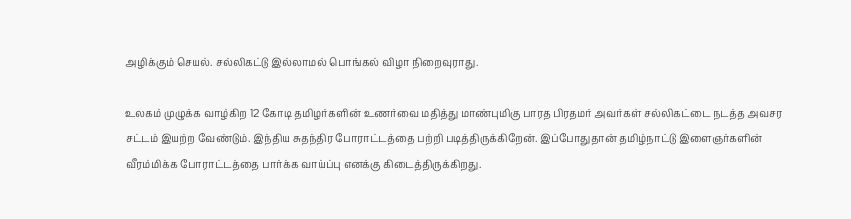அழிக்கும் செயல். சல்லிகட்டு இல்லாமல் பொங்கல் விழா நிறைவுராது.

உலகம் முழுக்க வாழ்கிற 12 கோடி தமிழர்களின் உணர்வை மதித்து மாண்புமிகு பாரத பிரதமர் அவர்கள் சல்லிகட்டை நடத்த அவசர சட்டம் இயற்ற வேண்டும். இந்திய சுதந்திர போராட்டத்தை பற்றி படித்திருக்கிறேன். இப்போதுதான் தமிழ்நாட்டு இளைஞர்களின் வீரம்மிக்க போராட்டத்தை பார்க்க வாய்ப்பு எனக்கு கிடைத்திருக்கிறது.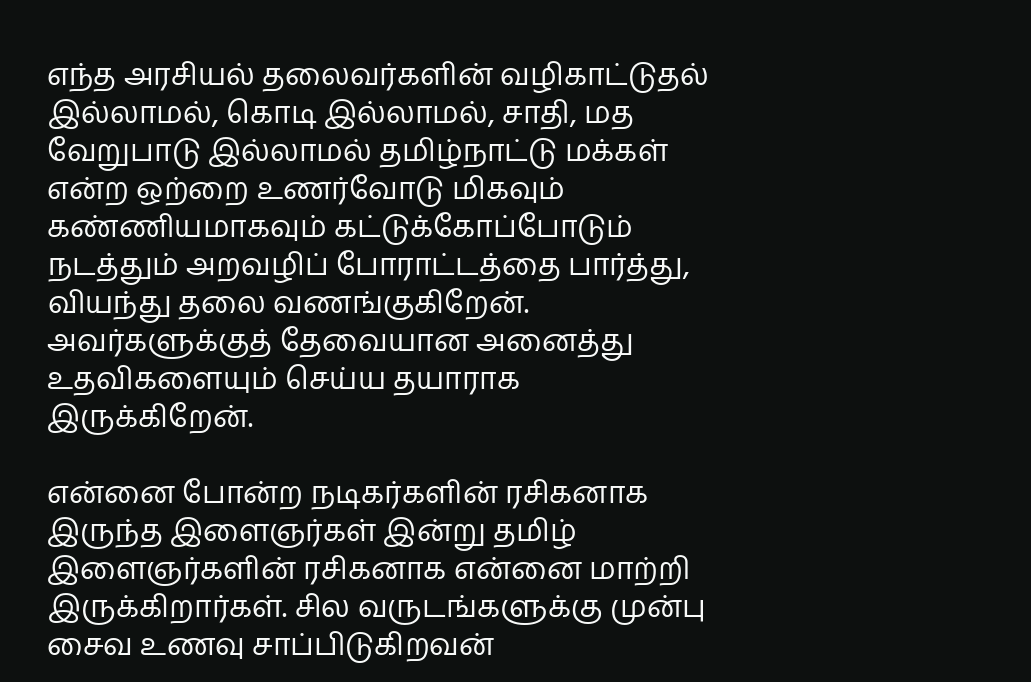எந்த அரசியல் தலைவர்களின் வழிகாட்டுதல் இல்லாமல், கொடி இல்லாமல், சாதி, மத வேறுபாடு இல்லாமல் தமிழ்நாட்டு மக்கள் என்ற ஒற்றை உணர்வோடு மிகவும் கண்ணியமாகவும் கட்டுக்கோப்போடும் நடத்தும் அறவழிப் போராட்டத்தை பார்த்து, வியந்து தலை வணங்குகிறேன். அவர்களுக்குத் தேவையான அனைத்து உதவிகளையும் செய்ய தயாராக இருக்கிறேன்.

என்னை போன்ற நடிகர்களின் ரசிகனாக இருந்த இளைஞர்கள் இன்று தமிழ் இளைஞர்களின் ரசிகனாக என்னை மாற்றி இருக்கிறார்கள். சில வருடங்களுக்கு முன்பு சைவ உணவு சாப்பிடுகிறவன்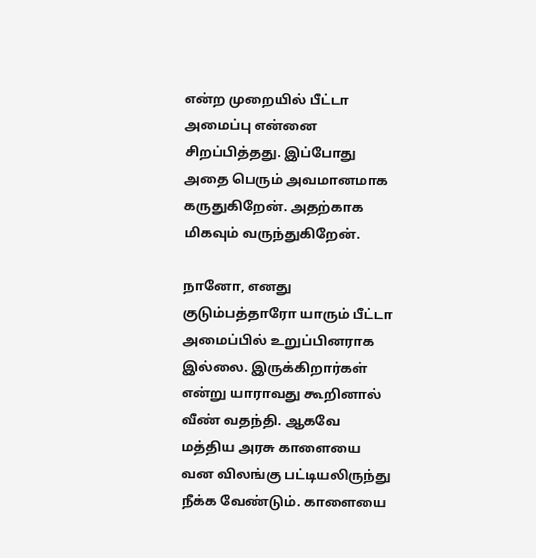என்ற முறையில் பீட்டா அமைப்பு என்னை சிறப்பித்தது. இப்போது அதை பெரும் அவமானமாக கருதுகிறேன். அதற்காக மிகவும் வருந்துகிறேன்.

நானோ, எனது குடும்பத்தாரோ யாரும் பீட்டா அமைப்பில் உறுப்பினராக இல்லை. இருக்கிறார்கள் என்று யாராவது கூறினால் வீண் வதந்தி. ஆகவே மத்திய அரசு காளையை வன விலங்கு பட்டியலிருந்து நீக்க வேண்டும். காளையை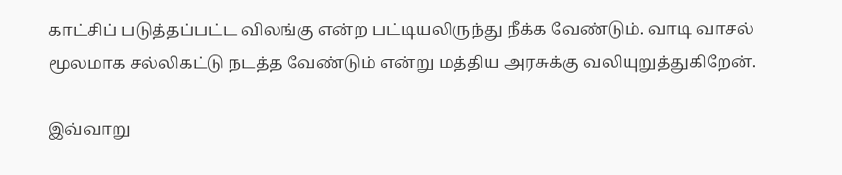காட்சிப் படுத்தப்பட்ட விலங்கு என்ற பட்டியலிருந்து நீக்க வேண்டும். வாடி வாசல் மூலமாக சல்லிகட்டு நடத்த வேண்டும் என்று மத்திய அரசுக்கு வலியுறுத்துகிறேன்.

இவ்வாறு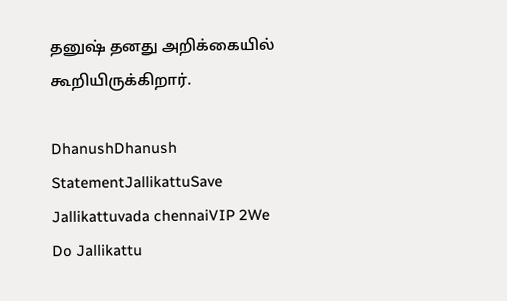தனுஷ் தனது அறிக்கையில் கூறியிருக்கிறார்.

DhanushDhanush StatementJallikattuSave Jallikattuvada chennaiVIP 2We Do Jallikattu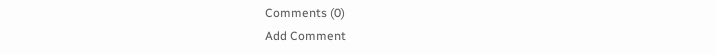Comments (0)
Add Comment